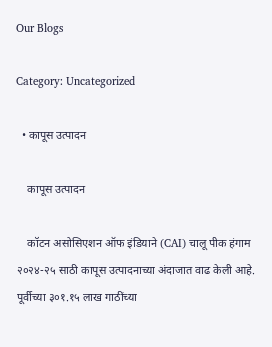Our Blogs

Category: Uncategorized

  • कापूस उत्पादन

    कापूस उत्पादन

    कॉटन असोसिएशन ऑफ इंडियाने (CAI) चालू पीक हंगाम २०२४-२५ साठी कापूस उत्पादनाच्या अंदाजात वाढ केली आहे. पूर्वीच्या ३०१.१५ लाख गाठींच्या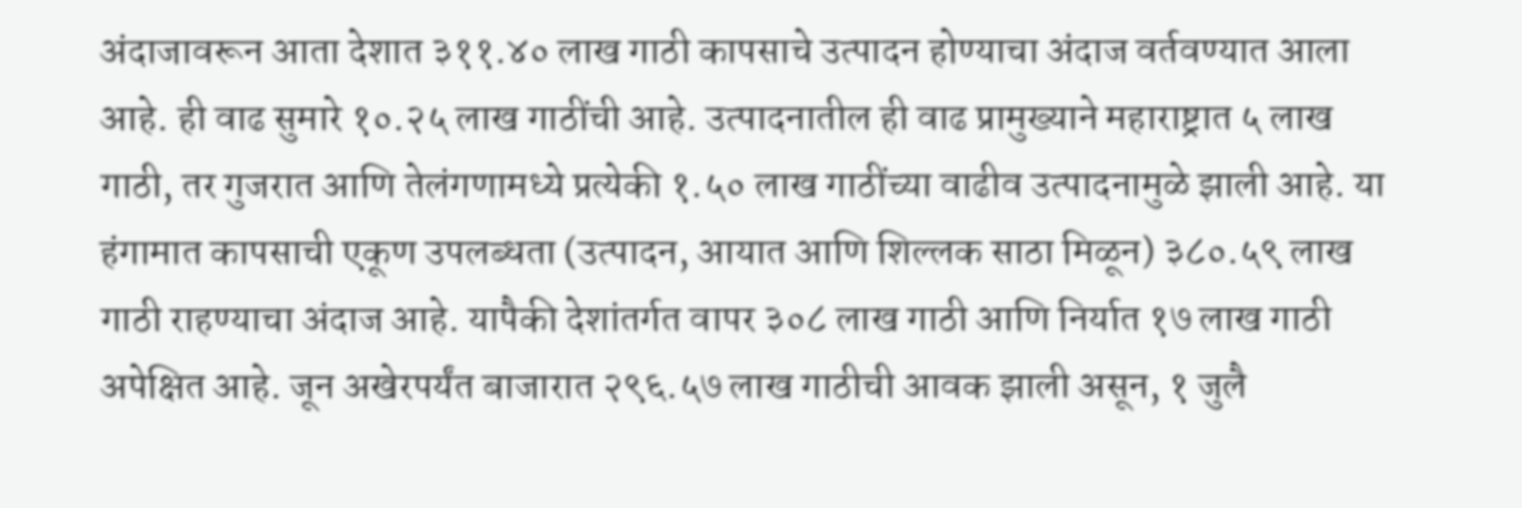अंदाजावरून आता देशात ३११.४० लाख गाठी कापसाचे उत्पादन होण्याचा अंदाज वर्तवण्यात आला आहे. ही वाढ सुमारे १०.२५ लाख गाठींची आहे. उत्पादनातील ही वाढ प्रामुख्याने महाराष्ट्रात ५ लाख गाठी, तर गुजरात आणि तेलंगणामध्ये प्रत्येकी १.५० लाख गाठींच्या वाढीव उत्पादनामुळे झाली आहे. या हंगामात कापसाची एकूण उपलब्धता (उत्पादन, आयात आणि शिल्लक साठा मिळून) ३८०.५९ लाख गाठी राहण्याचा अंदाज आहे. यापैकी देशांतर्गत वापर ३०८ लाख गाठी आणि निर्यात १७ लाख गाठी अपेक्षित आहे. जून अखेरपर्यंत बाजारात २९६.५७ लाख गाठीची आवक झाली असून, १ जुलै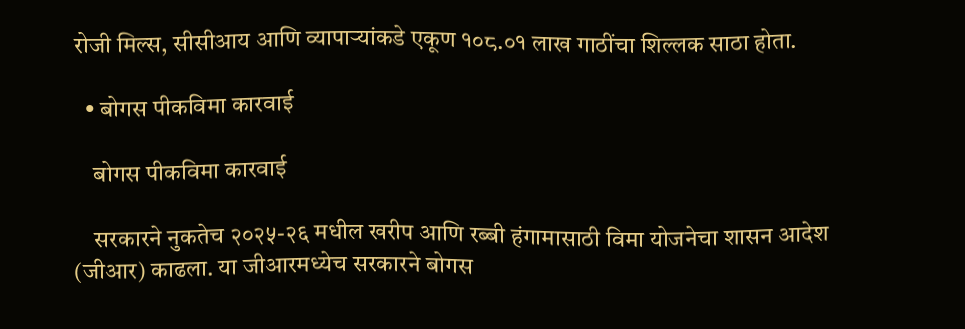रोजी मिल्स, सीसीआय आणि व्यापाऱ्यांकडे एकूण १०८.०१ लाख गाठींचा शिल्लक साठा होता.

  • बोगस पीकविमा कारवाई

    बोगस पीकविमा कारवाई

    सरकारने नुकतेच २०२५-२६ मधील खरीप आणि रब्बी हंगामासाठी विमा योजनेचा शासन आदेश (जीआर) काढला. या जीआरमध्येच सरकारने बोगस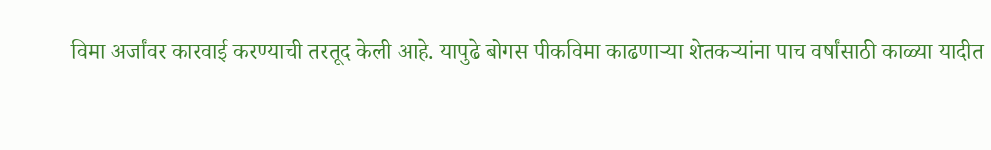विमा अर्जांवर कारवाई करण्याची तरतूद केली आहे. यापुढे बोगस पीकविमा काढणाऱ्या शेतकऱ्यांना पाच वर्षांसाठी काळ्या यादीत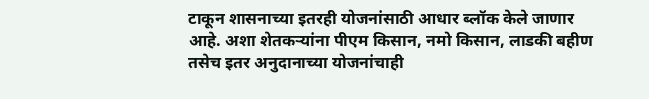टाकून शासनाच्या इतरही योजनांसाठी आधार ब्लॉक केले जाणार आहे. अशा शेतकऱ्यांना पीएम किसान, नमो किसान, लाडकी बहीण तसेच इतर अनुदानाच्या योजनांचाही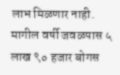लाभ मिळणार नाही. मागील वर्षी जवळपास ५ लाख ९० हजार बोगस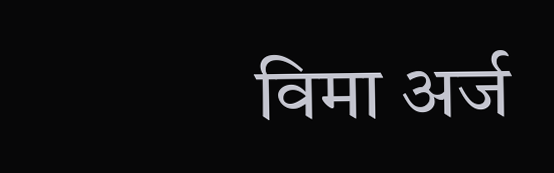विमा अर्ज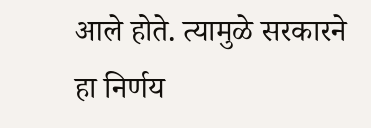आले होते. त्यामुळे सरकारने हा निर्णय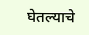घेतल्याचे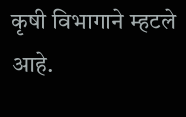कृषी विभागाने म्हटले आहे.